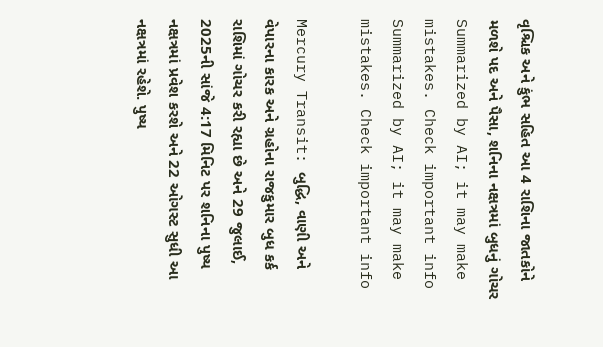વૃશ્ચિક અને કુંભ સહિત આ 4 રાશિના જાતકોને મળશે પદ અને પૈસા, શનિના નક્ષત્રમાં બુધનું ગોચર
Summarized by AI; it may make mistakes. Check important info
Summarized by AI; it may make mistakes. Check important info

Mercury Transit: બુદ્ધિ, વાણી અને વેપારના કારક અને ગ્રહોના રાજકુમાર બુધ કર્ક રાશિમાં ગોચર કરી રહ્યા છે અને 29 જુલાઈ, 2025ની સાંજે 4:17 મિનિટ પર શનિના પુષ્ય નક્ષત્રમાં પ્રવેશ કરશે અને 22 ઓગસ્ટ સુધી આ નક્ષત્રમાં રહેશે. પુષ્ય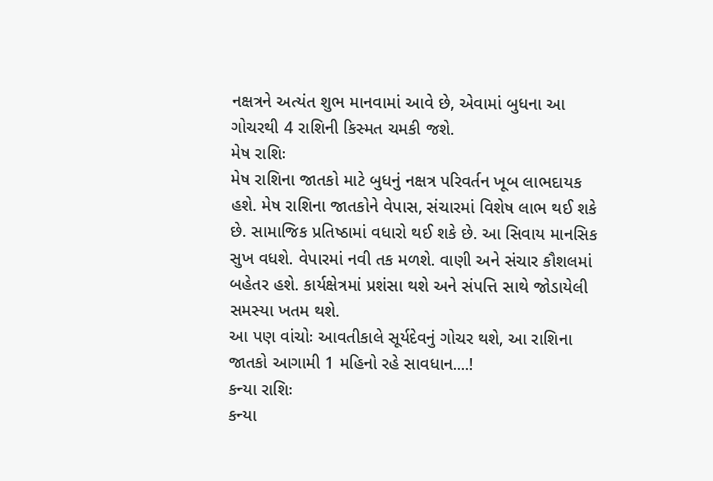નક્ષત્રને અત્યંત શુભ માનવામાં આવે છે, એવામાં બુધના આ ગોચરથી 4 રાશિની કિસ્મત ચમકી જશે.
મેષ રાશિઃ
મેષ રાશિના જાતકો માટે બુધનું નક્ષત્ર પરિવર્તન ખૂબ લાભદાયક હશે. મેષ રાશિના જાતકોને વેપાસ, સંચારમાં વિશેષ લાભ થઈ શકે છે. સામાજિક પ્રતિષ્ઠામાં વધારો થઈ શકે છે. આ સિવાય માનસિક સુખ વધશે. વેપારમાં નવી તક મળશે. વાણી અને સંચાર કૌશલમાં બહેતર હશે. કાર્યક્ષેત્રમાં પ્રશંસા થશે અને સંપત્તિ સાથે જોડાયેલી સમસ્યા ખતમ થશે.
આ પણ વાંચોઃ આવતીકાલે સૂર્યદેવનું ગોચર થશે, આ રાશિના જાતકો આગામી 1 મહિનો રહે સાવધાન....!
કન્યા રાશિઃ
કન્યા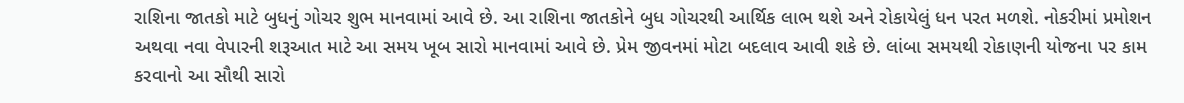રાશિના જાતકો માટે બુધનું ગોચર શુભ માનવામાં આવે છે. આ રાશિના જાતકોને બુધ ગોચરથી આર્થિક લાભ થશે અને રોકાયેલું ધન પરત મળશે. નોકરીમાં પ્રમોશન અથવા નવા વેપારની શરૂઆત માટે આ સમય ખૂબ સારો માનવામાં આવે છે. પ્રેમ જીવનમાં મોટા બદલાવ આવી શકે છે. લાંબા સમયથી રોકાણની યોજના પર કામ કરવાનો આ સૌથી સારો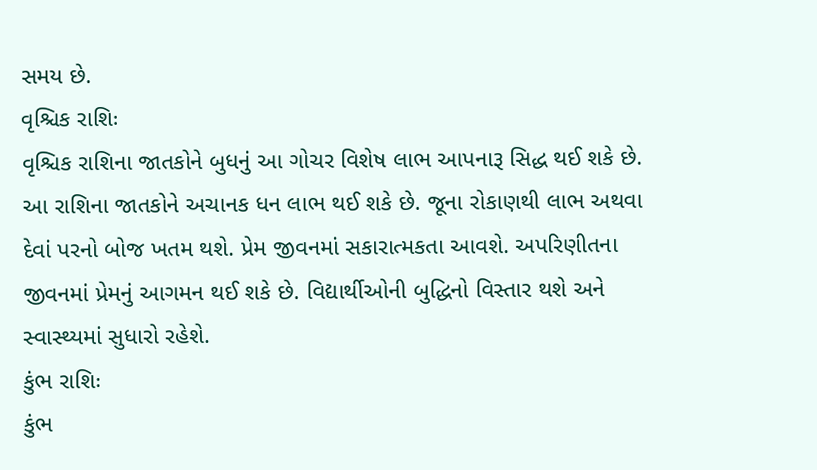સમય છે.
વૃશ્ચિક રાશિઃ
વૃશ્ચિક રાશિના જાતકોને બુધનું આ ગોચર વિશેષ લાભ આપનારૂ સિદ્ધ થઈ શકે છે. આ રાશિના જાતકોને અચાનક ધન લાભ થઈ શકે છે. જૂના રોકાણથી લાભ અથવા દેવાં પરનો બોજ ખતમ થશે. પ્રેમ જીવનમાં સકારાત્મકતા આવશે. અપરિણીતના જીવનમાં પ્રેમનું આગમન થઈ શકે છે. વિદ્યાર્થીઓની બુદ્ધિનો વિસ્તાર થશે અને સ્વાસ્થ્યમાં સુધારો રહેશે.
કુંભ રાશિઃ
કુંભ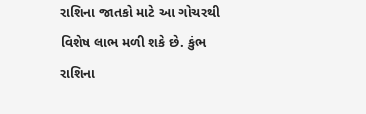રાશિના જાતકો માટે આ ગોચરથી વિશેષ લાભ મળી શકે છે. કુંભ રાશિના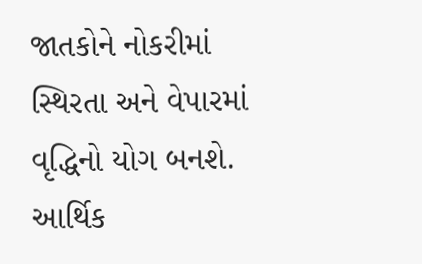જાતકોને નોકરીમાં સ્થિરતા અને વેપારમાં વૃદ્ધિનો યોગ બનશે. આર્થિક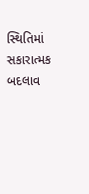સ્થિતિમાં સકારાત્મક બદલાવ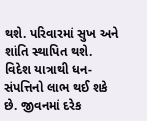થશે. પરિવારમાં સુખ અને શાંતિ સ્થાપિત થશે. વિદેશ યાત્રાથી ધન-સંપત્તિનો લાભ થઈ શકે છે. જીવનમાં દરેક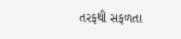તરફથી સફળતા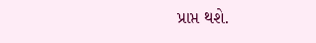પ્રાપ્ત થશે.